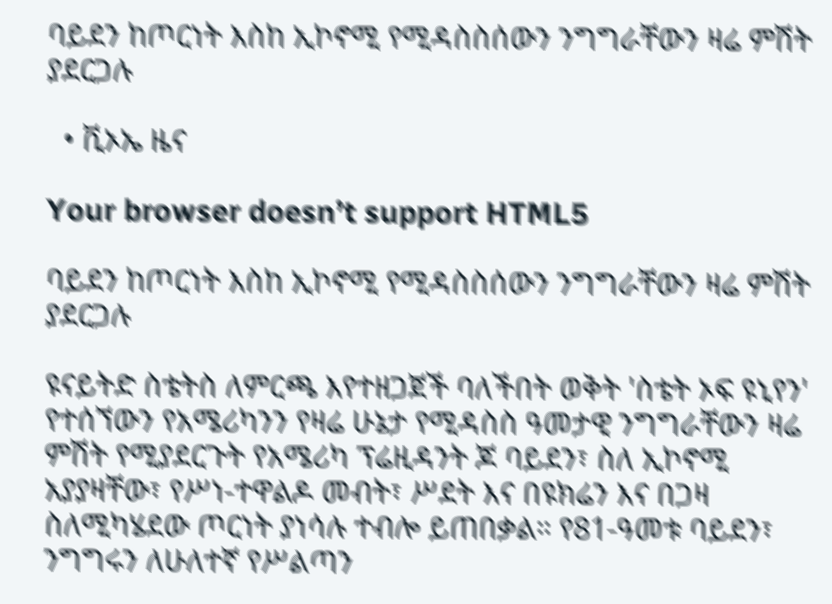ባይደን ከጦርነት እስከ ኢኮኖሚ የሚዳስስሰውን ንግግራቸውን ዛሬ ምሽት ያደርጋሉ

  • ቪኦኤ ዜና

Your browser doesn’t support HTML5

ባይደን ከጦርነት እስከ ኢኮኖሚ የሚዳስስሰውን ንግግራቸውን ዛሬ ምሽት ያደርጋሉ

ዩናይትድ ስቴትስ ለምርጫ እየተዘጋጀች ባለችበት ወቅት 'ስቴት ኦፍ ዩኒየን' የተሰኘውን የአሜሪካንን የዛሬ ሁኔታ የሚዳስስ ዓመታዊ ንግግራቸውን ዛሬ ምሽት የሚያደርጉት የአሜሪካ ፕሬዚዳንት ጆ ባይደን፣ ስለ ኢኮኖሚ አያያዛቸው፣ የሥነ-ተዋልዶ መብት፣ ሥደት እና በዩክሬን እና በጋዛ ስለሚካሄደው ጦርነት ያነሳሉ ተብሎ ይጠበቃል። የ81-ዓመቱ ባይደን፣ ንግግሩን ለሁለተኛ የሥልጣን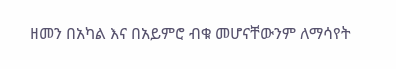ዘመን በአካል እና በአይምሮ ብቁ መሆናቸውንም ለማሳየት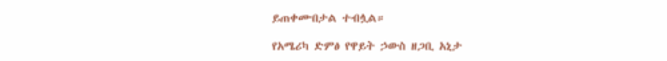ይጠቀሙበታል ተብሏል።

የአሜሪካ ድምፅ የዋይት ኃውስ ዘጋቢ አኒታ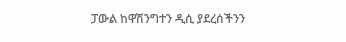ፓውል ከዋሽንግተን ዲሲ ያደረሰችንን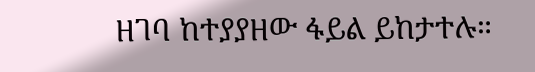ዘገባ ከተያያዘው ፋይል ይከታተሉ።